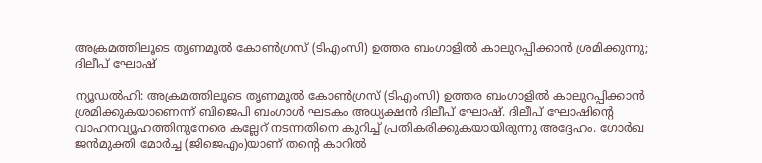അക്രമത്തിലൂടെ തൃണമൂല്‍ കോണ്‍ഗ്രസ് (ടിഎംസി) ഉത്തര ബംഗാളില്‍ കാലുറപ്പിക്കാന്‍ ശ്രമിക്കുന്നു; ദിലീപ് ഘോഷ്

ന്യൂഡല്‍ഹി: അക്രമത്തിലൂടെ തൃണമൂല്‍ കോണ്‍ഗ്രസ് (ടിഎംസി) ഉത്തര ബംഗാളില്‍ കാലുറപ്പിക്കാന്‍ ശ്രമിക്കുകയാണെന്ന് ബിജെപി ബംഗാള്‍ ഘടകം അധ്യക്ഷന്‍ ദിലീപ് ഘോഷ്. ദിലീപ് ഘോഷിന്റെ വാഹനവ്യൂഹത്തിനുനേരെ കല്ലേറ് നടന്നതിനെ കുറിച്ച് പ്രതികരിക്കുകയായിരുന്നു അദ്ദേഹം. ഗോര്‍ഖ ജന്‍മുക്തി മോര്‍ച്ച (ജിജെഎം)യാണ് തന്റെ കാറില്‍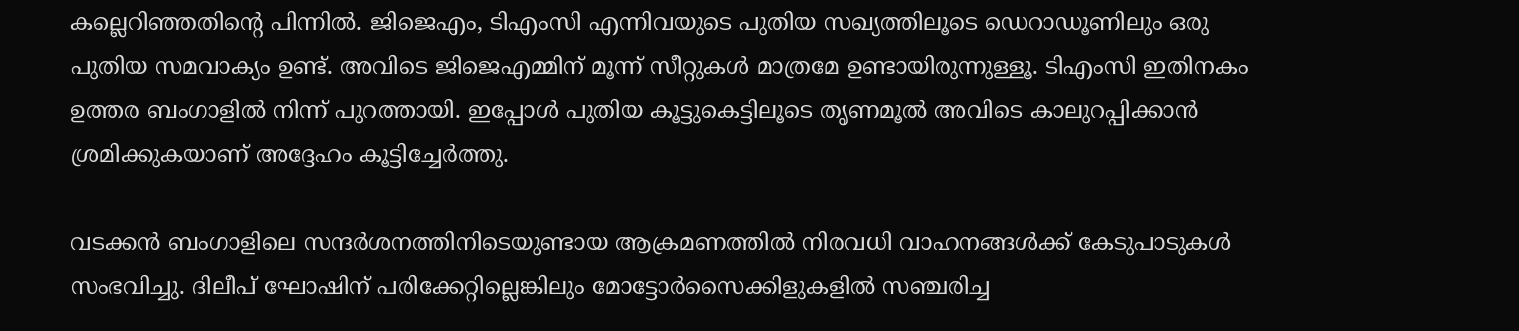കല്ലെറിഞ്ഞതിന്റെ പിന്നില്‍. ജിജെഎം, ടിഎംസി എന്നിവയുടെ പുതിയ സഖ്യത്തിലൂടെ ഡെറാഡൂണിലും ഒരു പുതിയ സമവാക്യം ഉണ്ട്. അവിടെ ജിജെഎമ്മിന് മൂന്ന് സീറ്റുകള്‍ മാത്രമേ ഉണ്ടായിരുന്നുള്ളൂ. ടിഎംസി ഇതിനകം ഉത്തര ബംഗാളില്‍ നിന്ന് പുറത്തായി. ഇപ്പോള്‍ പുതിയ കൂട്ടുകെട്ടിലൂടെ തൃണമൂല്‍ അവിടെ കാലുറപ്പിക്കാന്‍ ശ്രമിക്കുകയാണ് അദ്ദേഹം കൂട്ടിച്ചേര്‍ത്തു.

വടക്കന്‍ ബംഗാളിലെ സന്ദര്‍ശനത്തിനിടെയുണ്ടായ ആക്രമണത്തില്‍ നിരവധി വാഹനങ്ങള്‍ക്ക് കേടുപാടുകള്‍ സംഭവിച്ചു. ദിലീപ് ഘോഷിന് പരിക്കേറ്റില്ലെങ്കിലും മോട്ടോര്‍സൈക്കിളുകളില്‍ സഞ്ചരിച്ച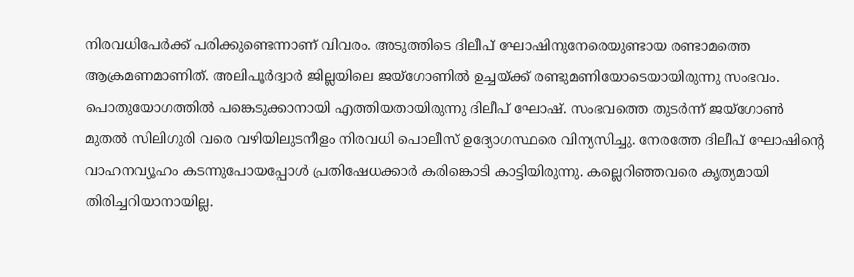നിരവധിപേര്‍ക്ക് പരിക്കുണ്ടെന്നാണ് വിവരം. അടുത്തിടെ ദിലീപ് ഘോഷിനുനേരെയുണ്ടായ രണ്ടാമത്തെ ആക്രമണമാണിത്. അലിപൂര്‍ദ്വാര്‍ ജില്ലയിലെ ജയ്ഗോണില്‍ ഉച്ചയ്ക്ക് രണ്ടുമണിയോടെയായിരുന്നു സംഭവം. പൊതുയോഗത്തില്‍ പങ്കെടുക്കാനായി എത്തിയതായിരുന്നു ദിലീപ് ഘോഷ്. സംഭവത്തെ തുടര്‍ന്ന് ജയ്ഗോണ്‍ മുതല്‍ സിലിഗുരി വരെ വഴിയിലുടനീളം നിരവധി പൊലീസ് ഉദ്യോഗസ്ഥരെ വിന്യസിച്ചു. നേരത്തേ ദിലീപ് ഘോഷിന്റെ വാഹനവ്യൂഹം കടന്നുപോയപ്പോള്‍ പ്രതിഷേധക്കാര്‍ കരിങ്കൊടി കാട്ടിയിരുന്നു. കല്ലെറിഞ്ഞവരെ കൃത്യമായി തിരിച്ചറിയാനായില്ല.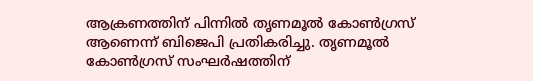ആക്രണത്തിന് പിന്നില്‍ തൃണമൂല്‍ കോണ്‍ഗ്രസ് ആണെന്ന് ബിജെപി പ്രതികരിച്ചു. തൃണമൂല്‍ കോണ്‍ഗ്രസ് സംഘര്‍ഷത്തിന്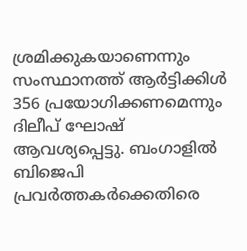ശ്രമിക്കുകയാണെന്നും സംസ്ഥാനത്ത് ആര്‍ട്ടിക്കിള്‍ 356 പ്രയോഗിക്കണമെന്നും ദിലീപ് ഘോഷ് ആവശ്യപ്പെട്ടു. ബംഗാളില്‍ ബിജെപി പ്രവര്‍ത്തകര്‍ക്കെതിരെ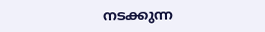നടക്കുന്ന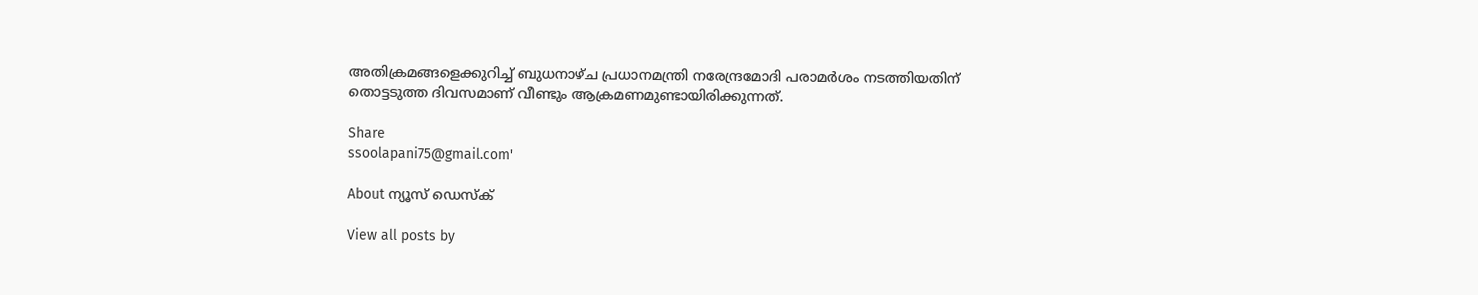അതിക്രമങ്ങളെക്കുറിച്ച് ബുധനാഴ്ച പ്രധാനമന്ത്രി നരേന്ദ്രമോദി പരാമര്‍ശം നടത്തിയതിന് തൊട്ടടുത്ത ദിവസമാണ് വീണ്ടും ആക്രമണമുണ്ടായിരിക്കുന്നത്.

Share
ssoolapani75@gmail.com'

About ന്യൂസ് ഡെസ്ക്

View all posts by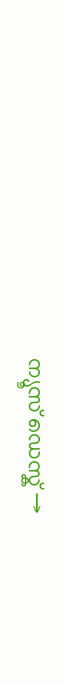ന്യൂസ് ഡെസ്ക് →